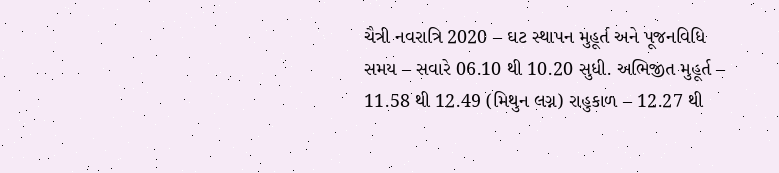ચૈત્રી નવરાત્રિ 2020 – ઘટ સ્થાપન મુહૂર્ત અને પૂજનવિધિ
સમય – સવારે 06.10 થી 10.20 સુધી. અભિજીત મુહૂર્ત – 11.58 થી 12.49 (મિથુન લગ્ન) રાહુકાળ – 12.27 થી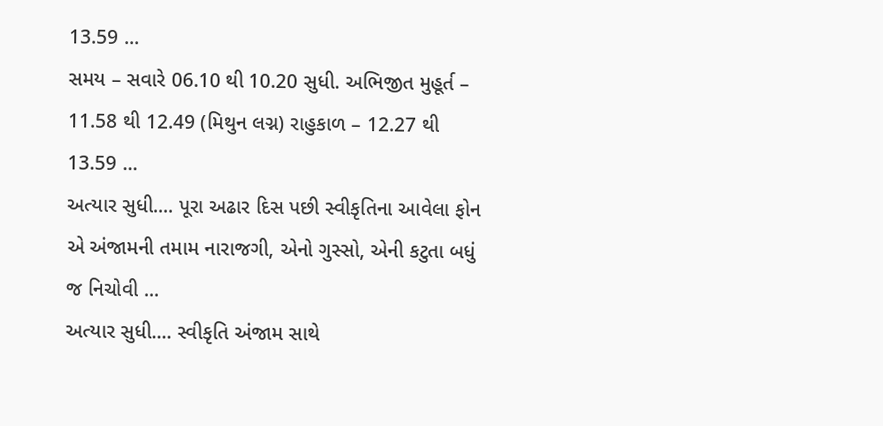13.59 ...
સમય – સવારે 06.10 થી 10.20 સુધી. અભિજીત મુહૂર્ત – 11.58 થી 12.49 (મિથુન લગ્ન) રાહુકાળ – 12.27 થી 13.59 ...
અત્યાર સુધી.... પૂરા અઢાર દિસ પછી સ્વીકૃતિના આવેલા ફોન એ અંજામની તમામ નારાજગી, એનો ગુસ્સો, એની કટુતા બધું જ નિચોવી ...
અત્યાર સુધી.... સ્વીકૃતિ અંજામ સાથે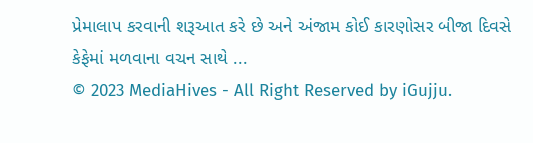પ્રેમાલાપ કરવાની શરૂઆત કરે છે અને અંજામ કોઈ કારણોસર બીજા દિવસે કેફેમાં મળવાના વચન સાથે ...
© 2023 MediaHives - All Right Reserved by iGujju.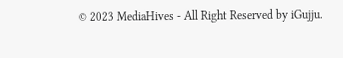© 2023 MediaHives - All Right Reserved by iGujju.